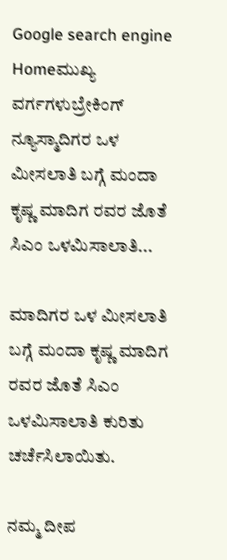Google search engine
Homeಮುಖ್ಯ ವರ್ಗಗಳುಬ್ರೇಕಿಂಗ್ ನ್ಯೂಸ್ಮಾದಿಗರ ಒಳ ಮೀಸಲಾತಿ ಬಗ್ಗೆ ಮಂದಾ ಕೃಷ್ಣ ಮಾದಿಗ ರವರ ಜೊತೆ ಸಿಎಂ ಒಳಮಿಸಾಲಾತಿ...

ಮಾದಿಗರ ಒಳ ಮೀಸಲಾತಿ ಬಗ್ಗೆ ಮಂದಾ ಕೃಷ್ಣ ಮಾದಿಗ ರವರ ಜೊತೆ ಸಿಎಂ ಒಳಮಿಸಾಲಾತಿ ಕುರಿತು ಚರ್ಚೆಸಿಲಾಯಿತು.

ನಮ್ಮ ದೀಪ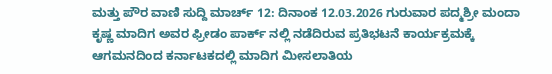ಮತ್ತು ಪೌರ ವಾಣಿ ಸುದ್ದಿ ಮಾರ್ಚ್ 12: ದಿನಾಂಕ 12.03.2026 ಗುರುವಾರ ಪದ್ಮಶ್ರೀ ಮಂದಾ ಕೃಷ್ಣ ಮಾದಿಗ ಅವರ ಫ್ರೀಡಂ ಪಾರ್ಕ್ ನಲ್ಲಿ ನಡೆದಿರುವ ಪ್ರತಿಭಟನೆ ಕಾರ್ಯಕ್ರಮಕ್ಕೆ ಆಗಮನದಿಂದ ಕರ್ನಾಟಕದಲ್ಲಿ ಮಾದಿಗ ಮೀಸಲಾತಿಯ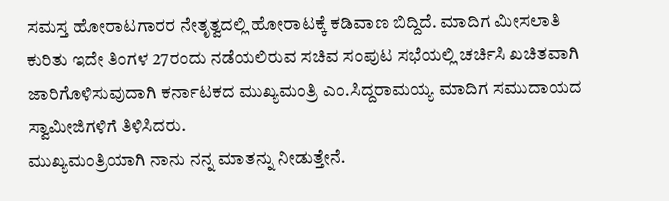ಸಮಸ್ತ ಹೋರಾಟಗಾರರ ನೇತೃತ್ವದಲ್ಲಿ ಹೋರಾಟಕ್ಕೆ ಕಡಿವಾಣ ಬಿದ್ದಿದೆ. ಮಾದಿಗ ಮೀಸಲಾತಿ ಕುರಿತು ಇದೇ ತಿಂಗಳ 27ರಂದು ನಡೆಯಲಿರುವ ಸಚಿವ ಸಂಪುಟ ಸಭೆಯಲ್ಲಿ ಚರ್ಚಿಸಿ ಖಚಿತವಾಗಿ ಜಾರಿಗೊಳಿಸುವುದಾಗಿ ಕರ್ನಾಟಕದ ಮುಖ್ಯಮಂತ್ರಿ ಎಂ.ಸಿದ್ದರಾಮಯ್ಯ ಮಾದಿಗ ಸಮುದಾಯದ ಸ್ವಾಮೀಜಿಗಳಿಗೆ ತಿಳಿಸಿದರು.
ಮುಖ್ಯಮಂತ್ರಿಯಾಗಿ ನಾನು ನನ್ನ ಮಾತನ್ನು ನೀಡುತ್ತೇನೆ.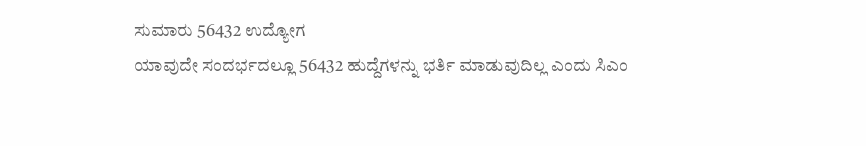ಸುಮಾರು 56432 ಉದ್ಯೋಗ
ಯಾವುದೇ ಸಂದರ್ಭದಲ್ಲೂ 56432 ಹುದ್ದೆಗಳನ್ನು ಭರ್ತಿ ಮಾಡುವುದಿಲ್ಲ ಎಂದು ಸಿಎಂ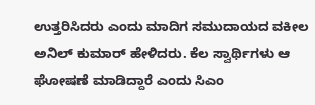ಉತ್ತರಿಸಿದರು ಎಂದು ಮಾದಿಗ ಸಮುದಾಯದ ವಕೀಲ ಅನಿಲ್ ಕುಮಾರ್ ಹೇಳಿದರು. ಕೆಲ ಸ್ವಾರ್ಥಿಗಳು ಆ ಘೋಷಣೆ ಮಾಡಿದ್ದಾರೆ ಎಂದು ಸಿಎಂ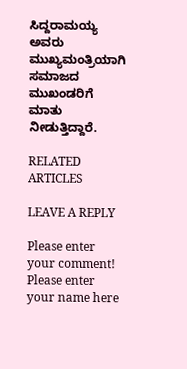ಸಿದ್ದರಾಮಯ್ಯ ಅವರು ಮುಖ್ಯಮಂತ್ರಿಯಾಗಿ ಸಮಾಜದ ಮುಖಂಡರಿಗೆ ಮಾತು ನೀಡುತ್ತಿದ್ದಾರೆ.

RELATED ARTICLES

LEAVE A REPLY

Please enter your comment!
Please enter your name here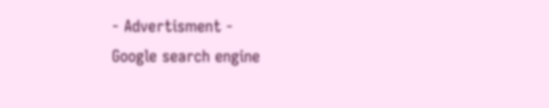- Advertisment -
Google search engine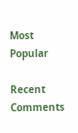Most Popular

Recent Comments